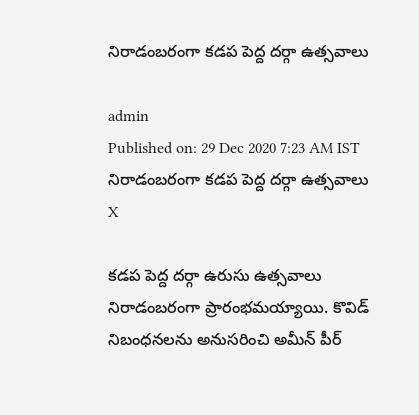నిరాడంబరంగా కడప పెద్ద దర్గా ఉత్సవాలు

admin
Published on: 29 Dec 2020 7:23 AM IST
నిరాడంబరంగా కడప పెద్ద దర్గా ఉత్సవాలు
X

కడప పెద్ద దర్గా ఉరుసు ఉత్సవాలు నిరాడంబరంగా ప్రారంభమయ్యాయి. కొవిడ్ నిబంధనలను అనుసరించి అమీన్ పీర్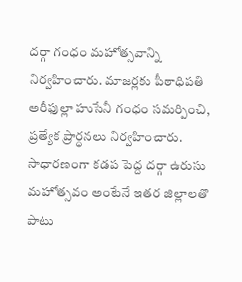దర్గా గంధం మహోత్సవాన్ని నిర్వహించారు. మాజర్లకు పీఠాధిపతి అరీఫుల్లా హుసేనీ గంధం సమర్పించి, ప్రత్యేక ప్రార్ధనలు నిర్వహించారు. సాధారణంగా కడప పెద్ద దర్గా ఉరుసు మహోత్సవం అంటేనే ఇతర జిల్లాలతొ పాటు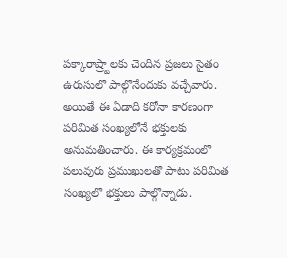పక్కారాష్ర్టాలకు చెందిన ప్రజలు సైతం ఉరుసులొ పాల్గొనేందుకు వచ్చేవారు. అయితే ఈ ఏడాది కరోనా కారణంగా పరిమిత సంఖ్యలోనే భక్తులకు అనుమతించారు. ఈ కార్యక్రమంలొ పలువురు ప్రముఖులతొ పాటు పరిమిత సంఖ్యలొ భక్తులు పాల్గొన్నాడు.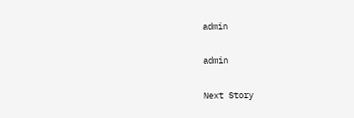admin

admin

Next Story